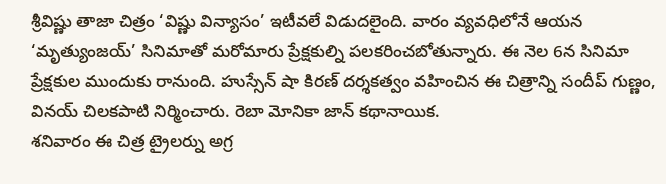శ్రీవిష్ణు తాజా చిత్రం ‘విష్ణు విన్యాసం’ ఇటీవలే విడుదలైంది. వారం వ్యవధిలోనే ఆయన ‘మృత్యుంజయ్’ సినిమాతో మరోమారు ప్రేక్షకుల్ని పలకరించబోతున్నారు. ఈ నెల 6న సినిమా ప్రేక్షకుల ముందుకు రానుంది. హుస్సేన్ షా కిరణ్ దర్శకత్వం వహించిన ఈ చిత్రాన్ని సందీప్ గుణ్ణం, వినయ్ చిలకపాటి నిర్మించారు. రెబా మోనికా జాన్ కథానాయిక.
శనివారం ఈ చిత్ర ట్రైలర్ను అగ్ర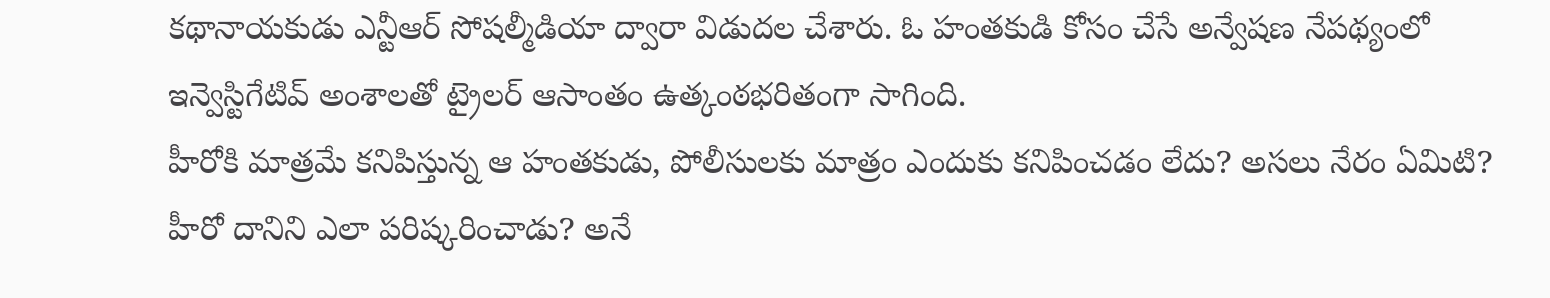కథానాయకుడు ఎన్టీఆర్ సోషల్మీడియా ద్వారా విడుదల చేశారు. ఓ హంతకుడి కోసం చేసే అన్వేషణ నేపథ్యంలో ఇన్వెస్టిగేటివ్ అంశాలతో ట్రైలర్ ఆసాంతం ఉత్కంఠభరితంగా సాగింది.
హీరోకి మాత్రమే కనిపిస్తున్న ఆ హంతకుడు, పోలీసులకు మాత్రం ఎందుకు కనిపించడం లేదు? అసలు నేరం ఏమిటి? హీరో దానిని ఎలా పరిష్కరించాడు? అనే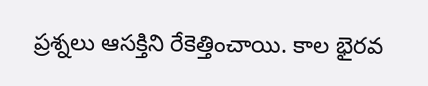ప్రశ్నలు ఆసక్తిని రేకెత్తించాయి. కాల భైరవ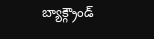బ్యాక్గ్రౌండ్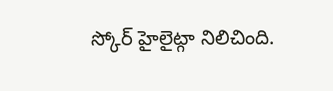స్కోర్ హైలైట్గా నిలిచింది.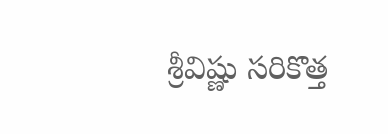శ్రీవిష్ణు సరికొత్త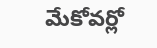మేకోవర్లో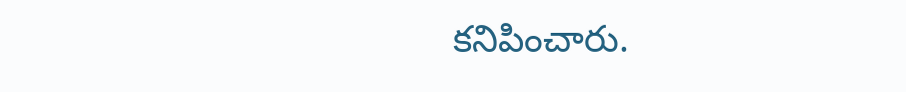కనిపించారు.